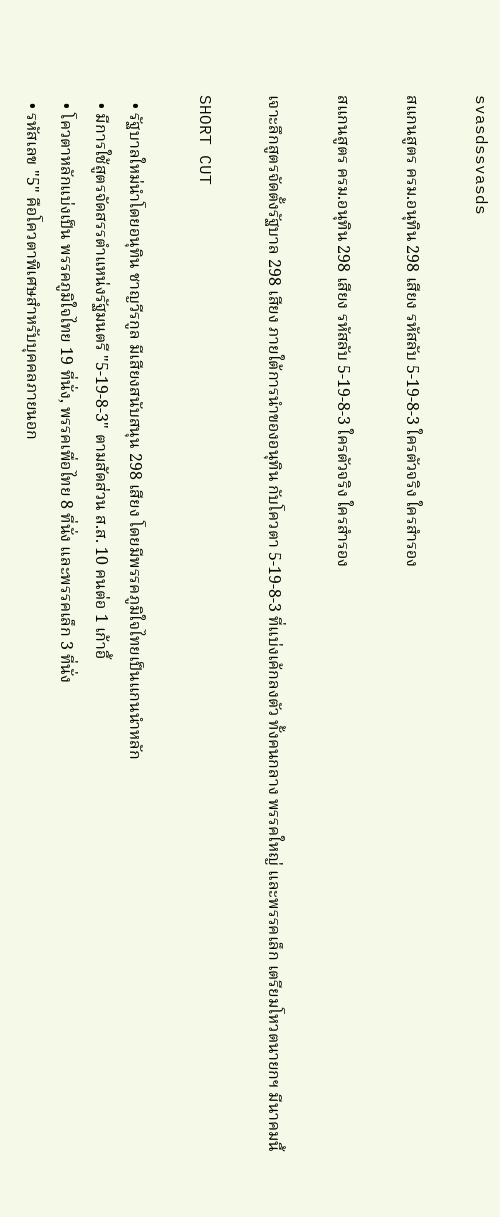svasdssvasds

สแกนสูตร ครม.อนุทิน 298 เสียง รหัสลับ 5-19-8-3 ใครตัวจริง ใครสำรอง

สแกนสูตร ครม.อนุทิน 298 เสียง รหัสลับ 5-19-8-3 ใครตัวจริง ใครสำรอง

เจาะลึกสูตรจัดตั้งรัฐบาล 298 เสียง ภายใต้การนำของอนุทิน กับโควตา 5-19-8-3 ที่แบ่งเค้กลงตัว ทั้งคนกลาง พรรคใหญ่ และพรรคเล็ก เตรียมโหวตนายกฯ มีนาคมนี้

SHORT CUT

  • รัฐบาลใหม่นำโดยอนุทิน ชาญวีรกูล มีเสียงสนับสนุน 298 เสียง โดยมีพรรคภูมิใจไทยเป็นแกนนำหลัก
  • มีการใช้สูตรจัดสรรตำแหน่งรัฐมนตรี "5-19-8-3" ตามสัดส่วน ส.ส. 10 คนต่อ 1 เก้าอี้
  • โควตาหลักแบ่งเป็น พรรคภูมิใจไทย 19 ที่นั่ง, พรรคเพื่อไทย 8 ที่นั่ง และพรรคเล็ก 3 ที่นั่ง
  • รหัสเลข "5" คือโควตาพิเศษสำหรับบุคคลภายนอก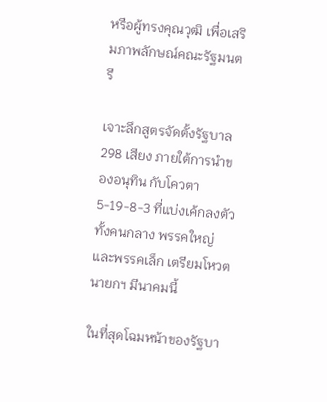หรือผู้ทรงคุณวุฒิ เพื่อเสริมภาพลักษณ์คณะรัฐมนตรี

เจาะลึกสูตรจัดตั้งรัฐบาล 298 เสียง ภายใต้การนำของอนุทิน กับโควตา 5-19-8-3 ที่แบ่งเค้กลงตัว ทั้งคนกลาง พรรคใหญ่ และพรรคเล็ก เตรียมโหวตนายกฯ มีนาคมนี้

ในที่สุดโฉมหน้าของรัฐบา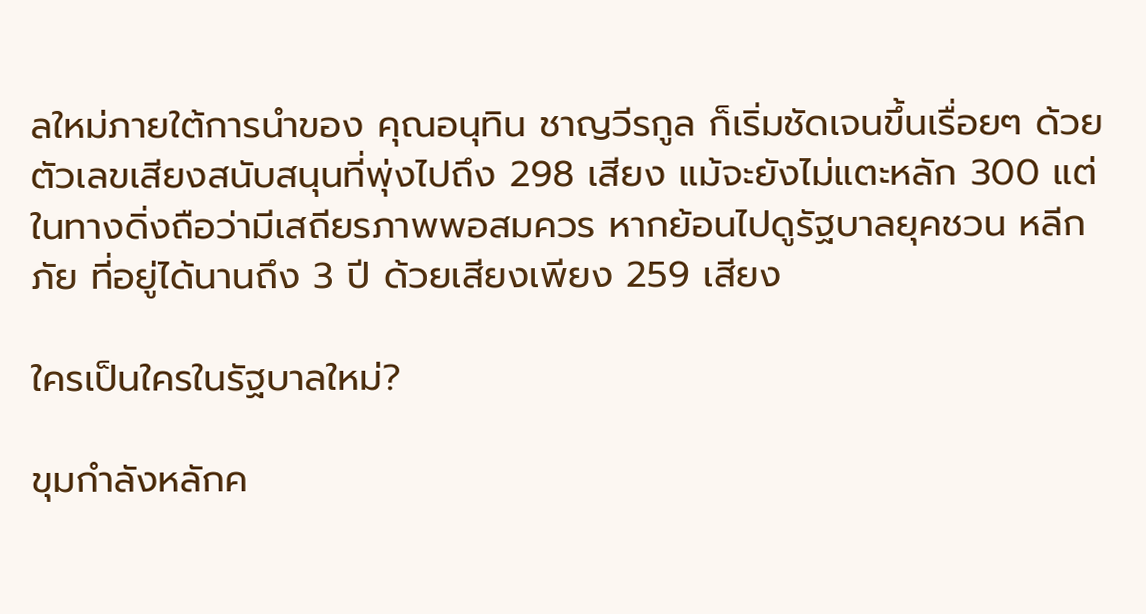ลใหม่ภายใต้การนำของ คุณอนุทิน ชาญวีรกูล ก็เริ่มชัดเจนขึ้นเรื่อยๆ ด้วยตัวเลขเสียงสนับสนุนที่พุ่งไปถึง 298 เสียง แม้จะยังไม่แตะหลัก 300 แต่ในทางดิ่งถือว่ามีเสถียรภาพพอสมควร หากย้อนไปดูรัฐบาลยุคชวน หลีกภัย ที่อยู่ได้นานถึง 3 ปี ด้วยเสียงเพียง 259 เสียง

ใครเป็นใครในรัฐบาลใหม่?

ขุมกำลังหลักค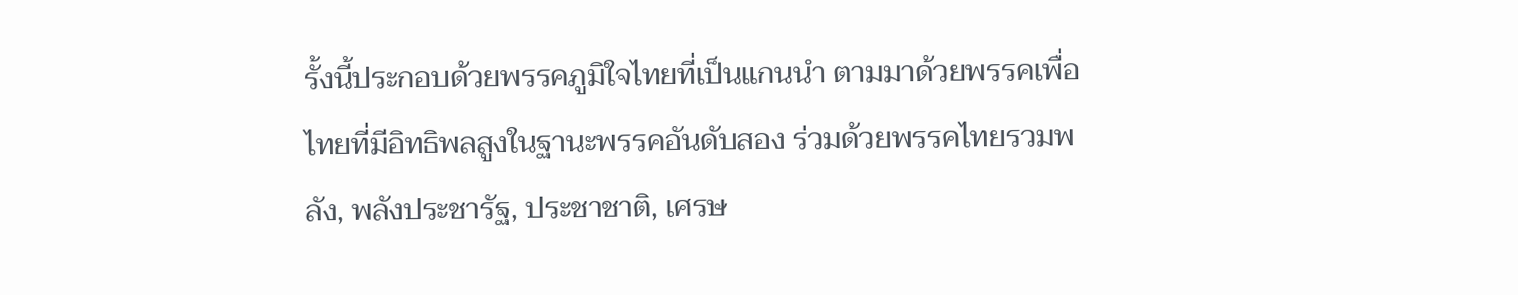รั้งนี้ประกอบด้วยพรรคภูมิใจไทยที่เป็นแกนนำ ตามมาด้วยพรรคเพื่อไทยที่มีอิทธิพลสูงในฐานะพรรคอันดับสอง ร่วมด้วยพรรคไทยรวมพลัง, พลังประชารัฐ, ประชาชาติ, เศรษ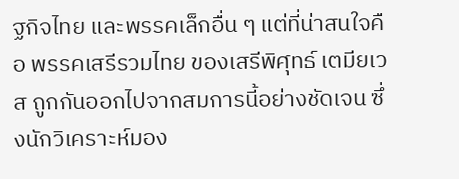ฐกิจไทย และพรรคเล็กอื่น ๆ แต่ที่น่าสนใจคือ พรรคเสรีรวมไทย ของเสรีพิศุทธ์ เตมียเวส ถูกกันออกไปจากสมการนี้อย่างชัดเจน ซึ่งนักวิเคราะห์มอง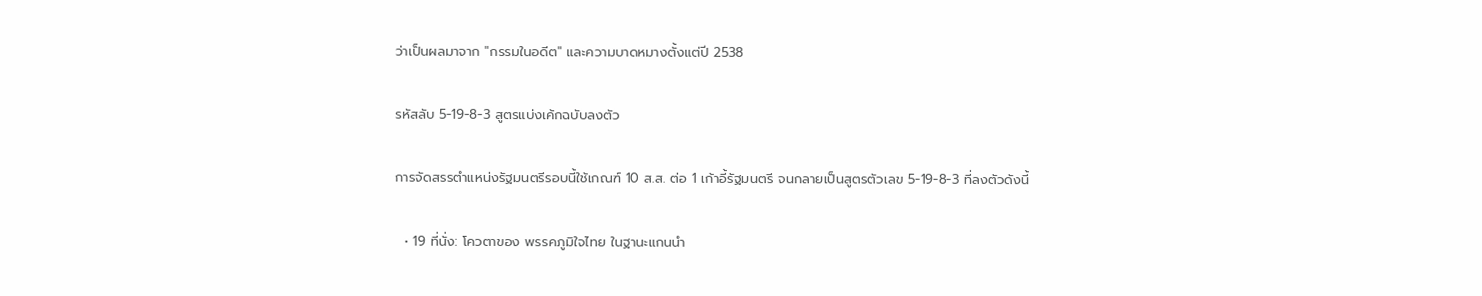ว่าเป็นผลมาจาก "กรรมในอดีต" และความบาดหมางตั้งแต่ปี 2538

รหัสลับ 5-19-8-3 สูตรแบ่งเค้กฉบับลงตัว

การจัดสรรตำแหน่งรัฐมนตรีรอบนี้ใช้เกณฑ์ 10 ส.ส. ต่อ 1 เก้าอี้รัฐมนตรี จนกลายเป็นสูตรตัวเลข 5-19-8-3 ที่ลงตัวดังนี้

  • 19 ที่นั่ง: โควตาของ พรรคภูมิใจไทย ในฐานะแกนนำ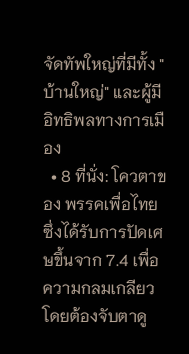จัดทัพใหญ่ที่มีทั้ง "บ้านใหญ่" และผู้มีอิทธิพลทางการเมือง
  • 8 ที่นั่ง: โควตาของ พรรคเพื่อไทย ซึ่งได้รับการปัดเศษขึ้นจาก 7.4 เพื่อความกลมเกลียว โดยต้องจับตาดู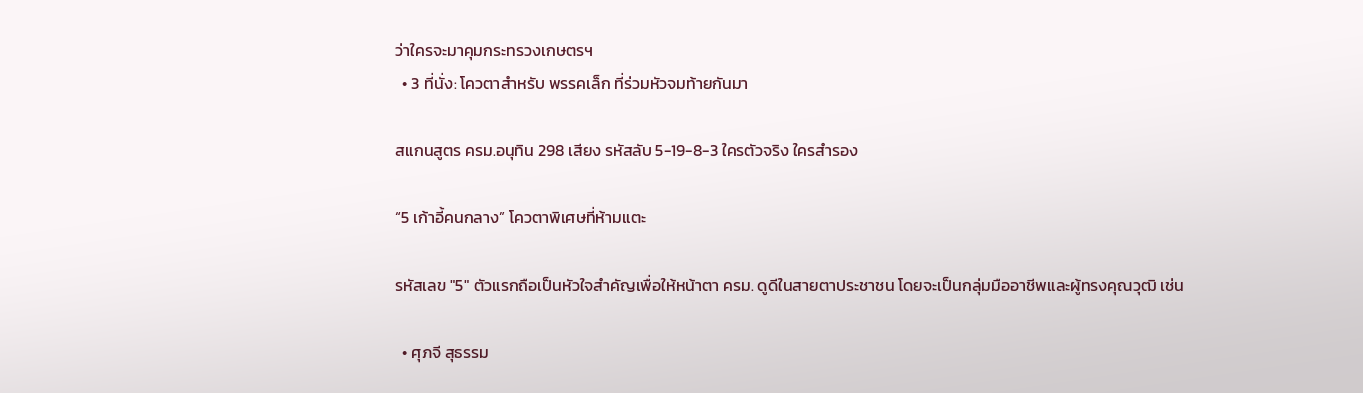ว่าใครจะมาคุมกระทรวงเกษตรฯ
  • 3 ที่นั่ง: โควตาสำหรับ พรรคเล็ก ที่ร่วมหัวจมท้ายกันมา

สแกนสูตร ครม.อนุทิน 298 เสียง รหัสลับ 5-19-8-3 ใครตัวจริง ใครสำรอง

“5 เก้าอี้คนกลาง” โควตาพิเศษที่ห้ามแตะ

รหัสเลข "5" ตัวแรกถือเป็นหัวใจสำคัญเพื่อให้หน้าตา ครม. ดูดีในสายตาประชาชน โดยจะเป็นกลุ่มมืออาชีพและผู้ทรงคุณวุฒิ เช่น

  • ศุภจี สุธรรม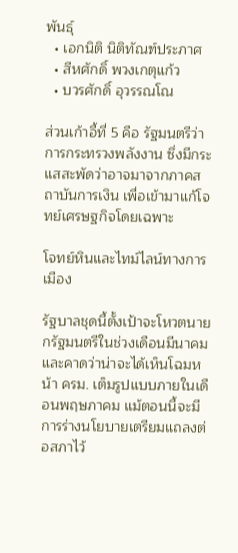พันธุ์
  • เอกนิติ นิติทัณฑ์ประภาศ
  • สีหศักดิ์ พวงเกตุแก้ว
  • บวรศักดิ์ อุวรรณโณ

ส่วนเก้าอี้ที่ 5 คือ รัฐมนตรีว่าการกระทรวงพลังงาน ซึ่งมีกระแสสะพัดว่าอาจมาจากภาคสถาบันการเงิน เพื่อเข้ามาแก้โจทย์เศรษฐกิจโดยเฉพาะ

โจทย์หินและไทม์ไลน์ทางการเมือง

รัฐบาลชุดนี้ตั้งเป้าจะโหวตนายกรัฐมนตรีในช่วงเดือนมีนาคม และคาดว่าน่าจะได้เห็นโฉมหน้า ครม. เต็มรูปแบบภายในเดือนพฤษภาคม แม้ตอนนี้จะมีการร่างนโยบายเตรียมแถลงต่อสภาไว้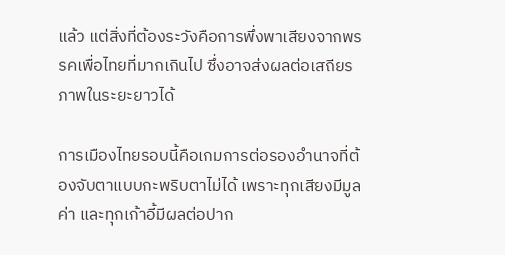แล้ว แต่สิ่งที่ต้องระวังคือการพึ่งพาเสียงจากพรรคเพื่อไทยที่มากเกินไป ซึ่งอาจส่งผลต่อเสถียรภาพในระยะยาวได้

การเมืองไทยรอบนี้คือเกมการต่อรองอำนาจที่ต้องจับตาแบบกะพริบตาไม่ได้ เพราะทุกเสียงมีมูลค่า และทุกเก้าอี้มีผลต่อปาก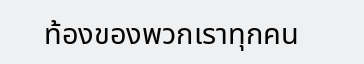ท้องของพวกเราทุกคน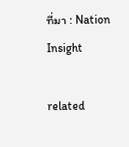ที่มา : Nation Insight

related